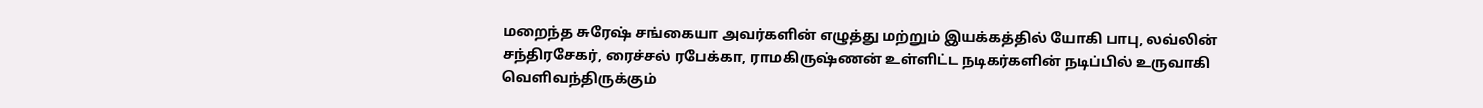மறைந்த சுரேஷ் சங்கையா அவர்களின் எழுத்து மற்றும் இயக்கத்தில் யோகி பாபு, லவ்லின் சந்திரசேகர், ரைச்சல் ரபேக்கா, ராமகிருஷ்ணன் உள்ளிட்ட நடிகர்களின் நடிப்பில் உருவாகி வெளிவந்திருக்கும்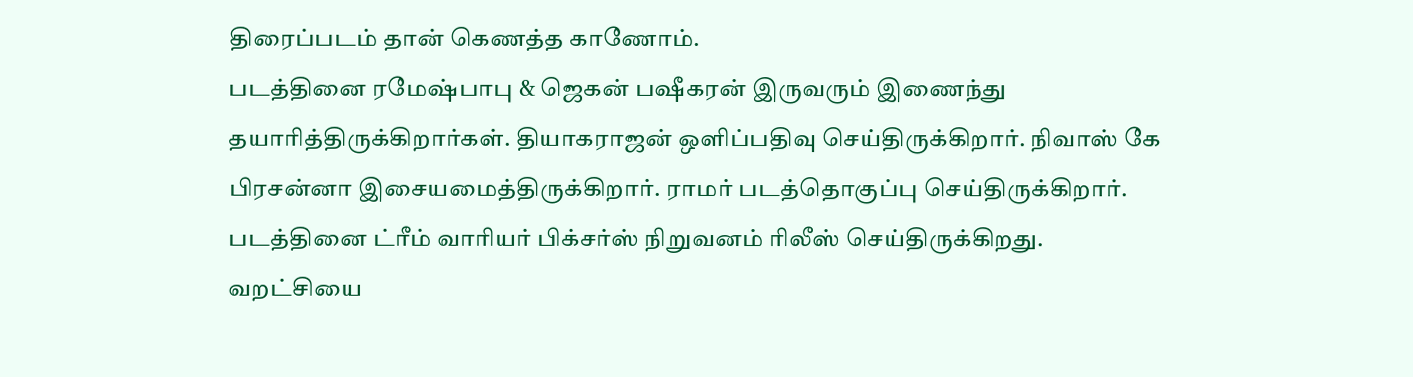திரைப்படம் தான் கெணத்த காணோம்.
படத்தினை ரமேஷ்பாபு & ஜெகன் பஷீகரன் இருவரும் இணைந்து தயாரித்திருக்கிறார்கள். தியாகராஜன் ஒளிப்பதிவு செய்திருக்கிறார். நிவாஸ் கே பிரசன்னா இசையமைத்திருக்கிறார். ராமர் படத்தொகுப்பு செய்திருக்கிறார். படத்தினை ட்ரீம் வாரியர் பிக்சர்ஸ் நிறுவனம் ரிலீஸ் செய்திருக்கிறது.
வறட்சியை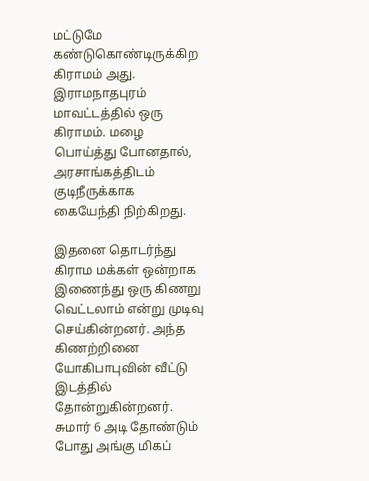மட்டுமே கண்டுகொண்டிருக்கிற கிராமம் அது. இராமநாதபுரம் மாவட்டத்தில் ஒரு கிராமம். மழை பொய்த்து போனதால், அரசாங்கத்திடம் குடிநீருக்காக கையேந்தி நிற்கிறது.

இதனை தொடர்ந்து கிராம மக்கள் ஒன்றாக இணைந்து ஒரு கிணறு வெட்டலாம் என்று முடிவு செய்கின்றனர். அந்த கிணற்றினை யோகிபாபுவின் வீட்டு இடத்தில் தோன்றுகின்றனர். சுமார் 6 அடி தோண்டும் போது அங்கு மிகப்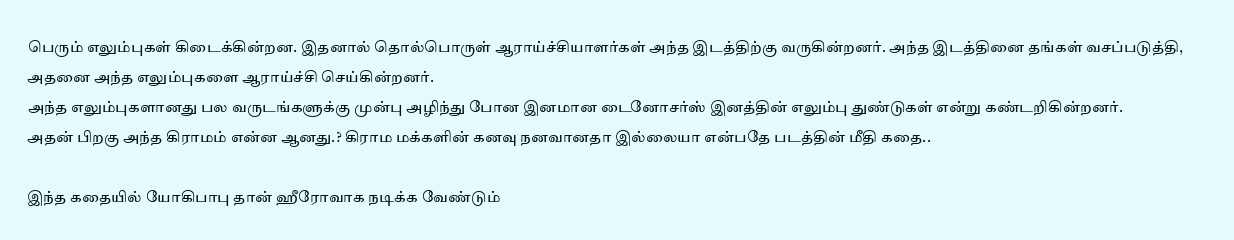பெரும் எலும்புகள் கிடைக்கின்றன. இதனால் தொல்பொருள் ஆராய்ச்சியாளர்கள் அந்த இடத்திற்கு வருகின்றனர். அந்த இடத்தினை தங்கள் வசப்படுத்தி, அதனை அந்த எலும்புகளை ஆராய்ச்சி செய்கின்றனர்.
அந்த எலும்புகளானது பல வருடங்களுக்கு முன்பு அழிந்து போன இனமான டைனோசர்ஸ் இனத்தின் எலும்பு துண்டுகள் என்று கண்டறிகின்றனர்.
அதன் பிறகு அந்த கிராமம் என்ன ஆனது.? கிராம மக்களின் கனவு நனவானதா இல்லையா என்பதே படத்தின் மீதி கதை..

இந்த கதையில் யோகிபாபு தான் ஹீரோவாக நடிக்க வேண்டும்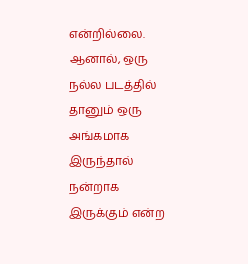என்றில்லை. ஆனால், ஒரு நல்ல படத்தில் தானும் ஒரு அங்கமாக இருந்தால் நன்றாக இருக்கும் என்ற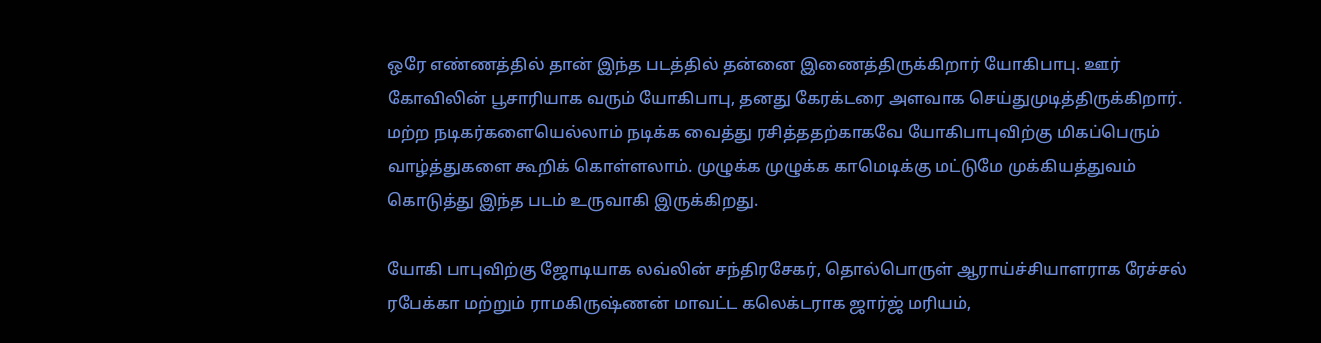ஒரே எண்ணத்தில் தான் இந்த படத்தில் தன்னை இணைத்திருக்கிறார் யோகிபாபு. ஊர் கோவிலின் பூசாரியாக வரும் யோகிபாபு, தனது கேரக்டரை அளவாக செய்துமுடித்திருக்கிறார்.
மற்ற நடிகர்களையெல்லாம் நடிக்க வைத்து ரசித்ததற்காகவே யோகிபாபுவிற்கு மிகப்பெரும் வாழ்த்துகளை கூறிக் கொள்ளலாம். முழுக்க முழுக்க காமெடிக்கு மட்டுமே முக்கியத்துவம் கொடுத்து இந்த படம் உருவாகி இருக்கிறது.

யோகி பாபுவிற்கு ஜோடியாக லவ்லின் சந்திரசேகர், தொல்பொருள் ஆராய்ச்சியாளராக ரேச்சல் ரபேக்கா மற்றும் ராமகிருஷ்ணன் மாவட்ட கலெக்டராக ஜார்ஜ் மரியம்,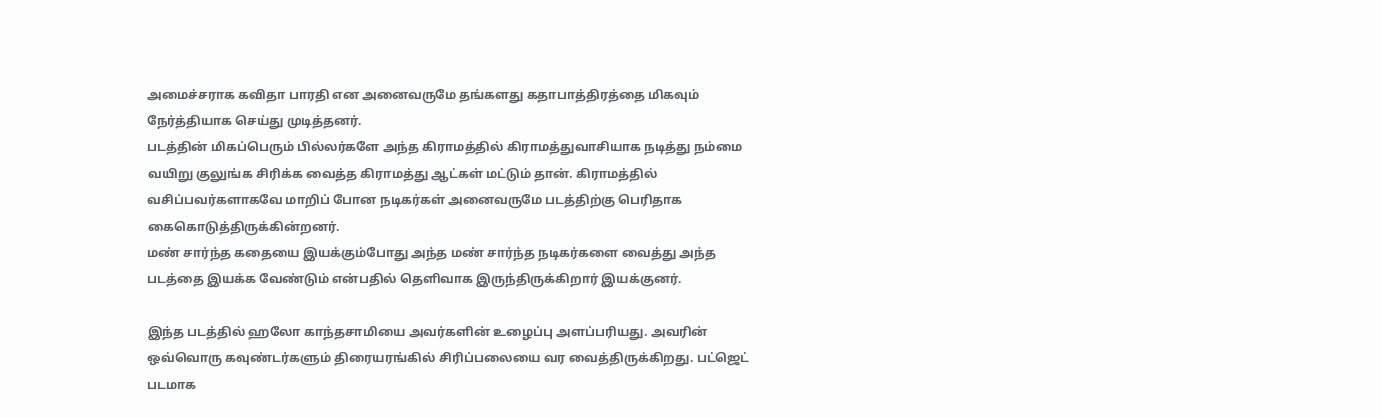அமைச்சராக கவிதா பாரதி என அனைவருமே தங்களது கதாபாத்திரத்தை மிகவும் நேர்த்தியாக செய்து முடித்தனர்.
படத்தின் மிகப்பெரும் பில்லர்களே அந்த கிராமத்தில் கிராமத்துவாசியாக நடித்து நம்மை வயிறு குலுங்க சிரிக்க வைத்த கிராமத்து ஆட்கள் மட்டும் தான். கிராமத்தில் வசிப்பவர்களாகவே மாறிப் போன நடிகர்கள் அனைவருமே படத்திற்கு பெரிதாக கைகொடுத்திருக்கின்றனர்.
மண் சார்ந்த கதையை இயக்கும்போது அந்த மண் சார்ந்த நடிகர்களை வைத்து அந்த படத்தை இயக்க வேண்டும் என்பதில் தெளிவாக இருந்திருக்கிறார் இயக்குனர்.

இந்த படத்தில் ஹலோ காந்தசாமியை அவர்களின் உழைப்பு அளப்பரியது. அவரின் ஒவ்வொரு கவுண்டர்களும் திரையரங்கில் சிரிப்பலையை வர வைத்திருக்கிறது. பட்ஜெட் படமாக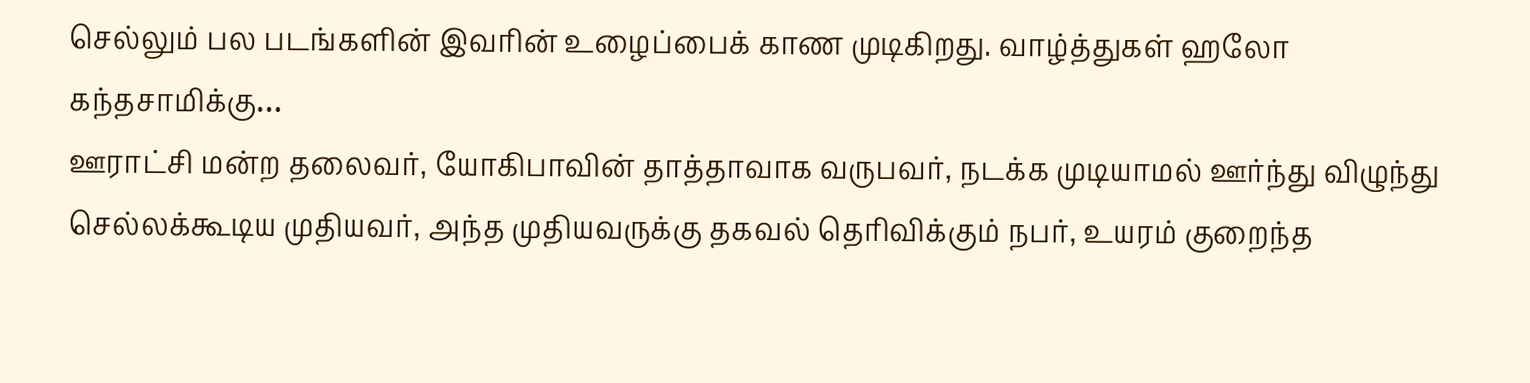செல்லும் பல படங்களின் இவரின் உழைப்பைக் காண முடிகிறது. வாழ்த்துகள் ஹலோ கந்தசாமிக்கு…
ஊராட்சி மன்ற தலைவர், யோகிபாவின் தாத்தாவாக வருபவர், நடக்க முடியாமல் ஊர்ந்து விழுந்து செல்லக்கூடிய முதியவர், அந்த முதியவருக்கு தகவல் தெரிவிக்கும் நபர், உயரம் குறைந்த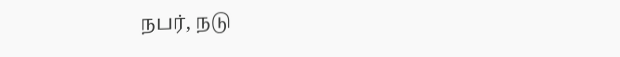நபர், நடு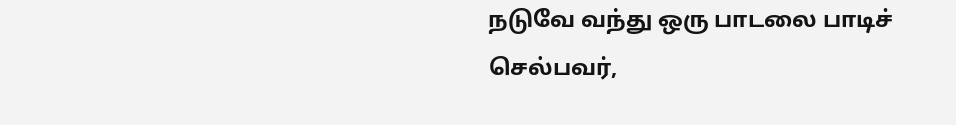நடுவே வந்து ஒரு பாடலை பாடிச் செல்பவர்,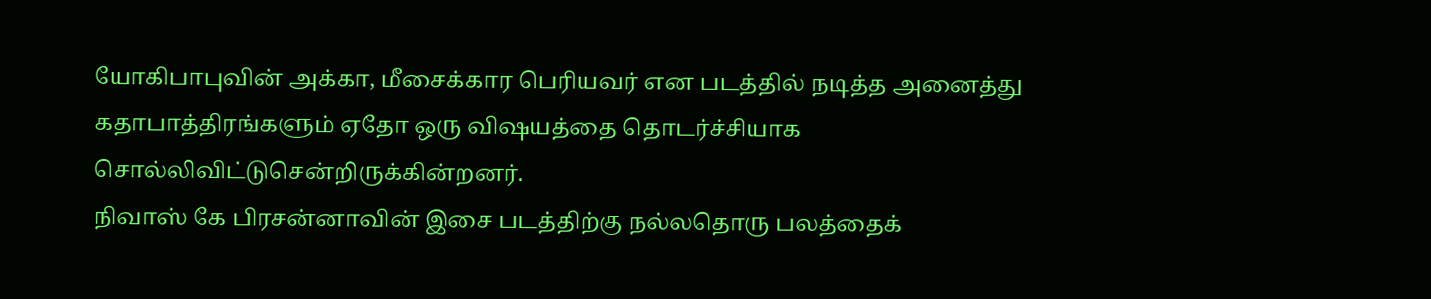யோகிபாபுவின் அக்கா, மீசைக்கார பெரியவர் என படத்தில் நடித்த அனைத்து கதாபாத்திரங்களும் ஏதோ ஒரு விஷயத்தை தொடர்ச்சியாக சொல்லிவிட்டுசென்றிருக்கின்றனர்.
நிவாஸ் கே பிரசன்னாவின் இசை படத்திற்கு நல்லதொரு பலத்தைக்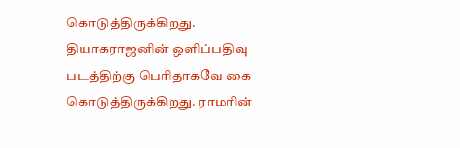கொடுத்திருக்கிறது. தியாகராஜனின் ஒளிப்பதிவு படத்திற்கு பெரிதாகவே கை கொடுத்திருக்கிறது. ராமரின்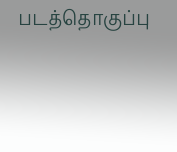படத்தொகுப்பு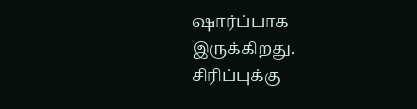ஷார்ப்பாக இருக்கிறது.
சிரிப்புக்கு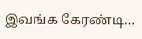இவங்க கேரண்டி…